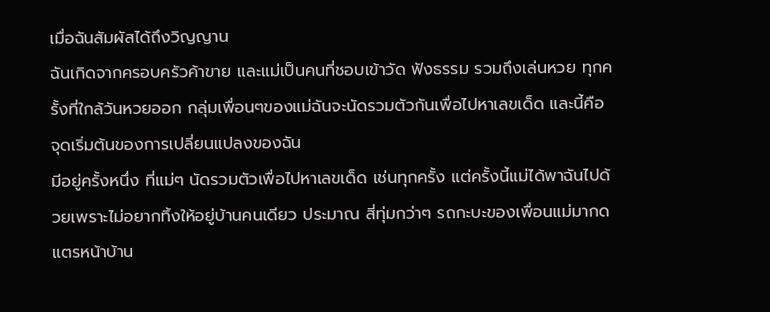เมื่อฉันสัมผัสได้ถึงวิญญาน
ฉันเกิดจากครอบครัวค้าขาย และแม่เป็นคนที่ชอบเข้าวัด ฟังธรรม รวมถึงเล่นหวย ทุกครั้งที่ใกล้วันหวยออก กลุ่มเพื่อนๆของแม่ฉันจะนัดรวมตัวกันเพื่อไปหาเลขเด็ด และนี้คือ จุดเริ่มต้นของการเปลี่ยนแปลงของฉัน
มีอยู่ครั้งหนึ่ง ที่แม่ๆ นัดรวมตัวเพื่อไปหาเลขเด็ด เช่นทุกครั้ง แต่ครั้งนี้แม่ได้พาฉันไปด้วยเพราะไม่อยากทิ้งให้อยู่บ้านคนเดียว ประมาณ สี่ทุ่มกว่าๆ รถกะบะของเพื่อนแม่มากดแตรหน้าบ้าน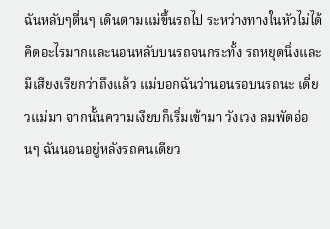ฉันหลับๆตื่นๆ เดินตามแม่ขึ้นรถไป ระหว่างทางในหัวไม่ได้คิดอะไรมากและนอนหลับบนรถจนกระทั้ง รถหยุดนิ่งและมีเสียงเรียกว่าถึงแล้ว แม่บอกฉันว่านอนรอบนรถนะ เดี่ยวแม่มา จากนั้นความเงียบก็เริ่มเข้ามา วังเวง ลมพัดอ่อนๆ ฉันนอนอยู่หลังรถคนเดียว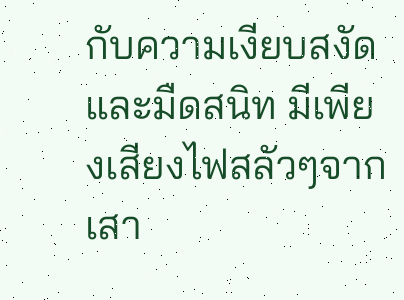กับความเงียบสงัด และมืดสนิท มีเพียงเสียงไฟสลัวๆจากเสา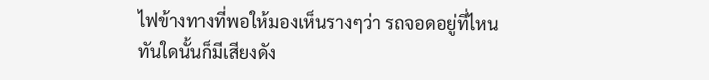ไฟข้างทางที่พอให้มองเห็นรางๆว่า รถจอดอยู่ที่ไหน
ทันใดนั้นก็มีเสียงดัง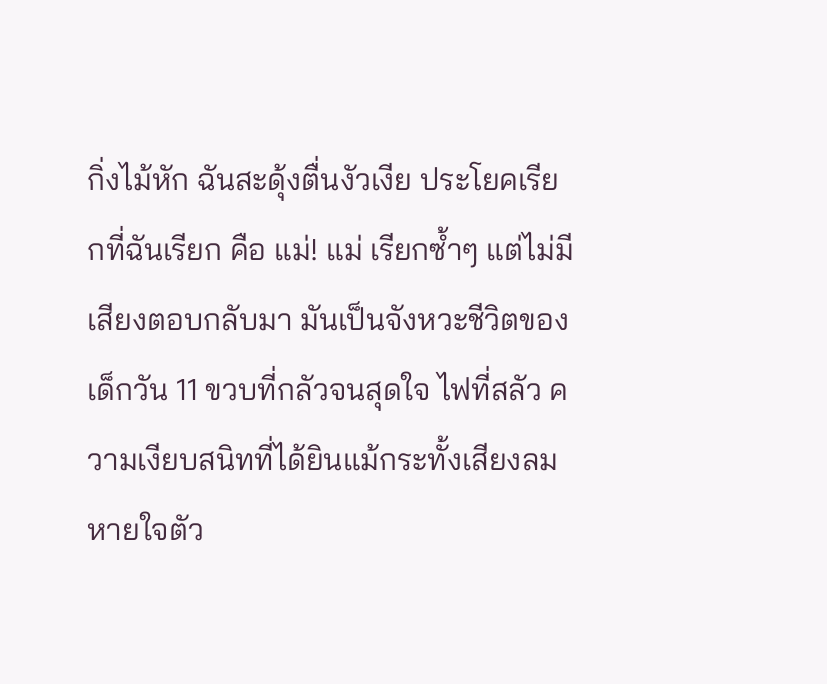กิ่งไม้หัก ฉันสะดุ้งตื่นงัวเงีย ประโยคเรียกที่ฉันเรียก คือ แม่! แม่ เรียกซ้ำๆ แต่ไม่มีเสียงตอบกลับมา มันเป็นจังหวะชีวิตของเด็กวัน 11 ขวบที่กลัวจนสุดใจ ไฟที่สลัว ความเงียบสนิทที่ได้ยินแม้กระทั้งเสียงลมหายใจตัว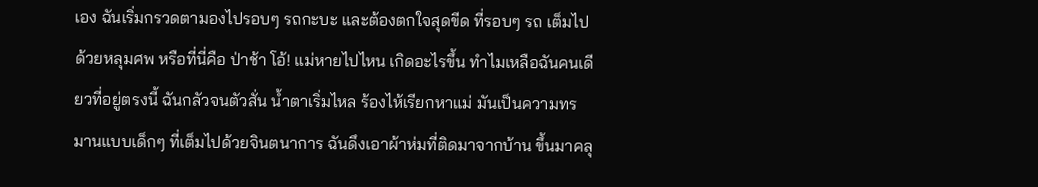เอง ฉันเริ่มกรวดตามองไปรอบๆ รถกะบะ และต้องตกใจสุดขีด ที่รอบๆ รถ เต็มไปด้วยหลุมศพ หรือที่นี่คือ ป่าช้า โอ้! แม่หายไปไหน เกิดอะไรขึ้น ทำไมเหลือฉันคนเดียวที่อยู่ตรงนี้ ฉันกลัวจนตัวสั่น น้ำตาเริ่มไหล ร้องไห้เรียกหาแม่ มันเป็นความทรมานแบบเด็กๆ ที่เต็มไปด้วยจินตนาการ ฉันดึงเอาผ้าห่มที่ติดมาจากบ้าน ขึ้นมาคลุ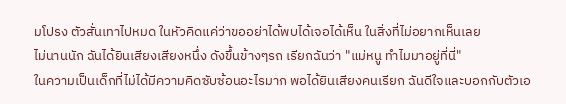มโปรง ตัวสั่นเทาไปหมด ในหัวคิดแค่ว่าขออย่าได้พบได้เจอได้เห็น ในสิ่งที่ไม่อยากเห็นเลย
ไม่นานนัก ฉันได้ยินเสียงเสียงหนึ่ง ดังขึ้นข้างๆรถ เรียกฉันว่า "แม่หนู ทำไมมาอยู่ที่นี่"
ในความเป็นเด็กที่ไม่ได้มีความคิดซับซ้อนอะไรมาก พอได้ยินเสียงคนเรียก ฉันดีใจและบอกกับตัวเอ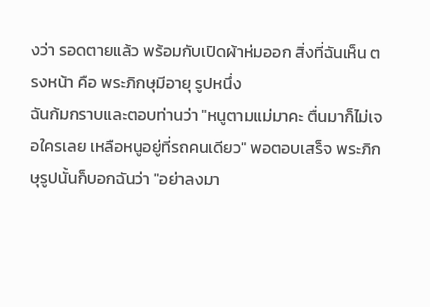งว่า รอดตายแล้ว พร้อมกับเปิดผ้าห่มออก สิ่งที่ฉันเห็น ตรงหน้า คือ พระภิกษุมีอายุ รูปหนึ่ง
ฉันก้มกราบและตอบท่านว่า "หนูตามแม่มาคะ ตื่นมาก็ไม่เจอใครเลย เหลือหนูอยู่ที่รถคนเดียว" พอตอบเสร็จ พระภิกษุรูปนั้นก็บอกฉันว่า "อย่าลงมา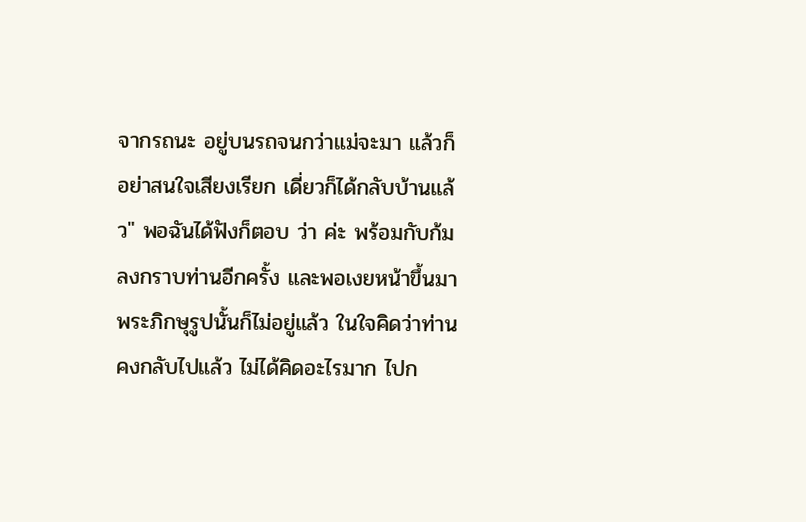จากรถนะ อยู่บนรถจนกว่าแม่จะมา แล้วก็อย่าสนใจเสียงเรียก เดี่ยวก็ได้กลับบ้านแล้ว" พอฉันได้ฟังก็ตอบ ว่า ค่ะ พร้อมกับก้มลงกราบท่านอีกครั้ง และพอเงยหน้าขึ้นมา พระภิกษุรูปนั้นก็ไม่อยู่แล้ว ในใจคิดว่าท่านคงกลับไปแล้ว ไม่ได้คิดอะไรมาก ไปก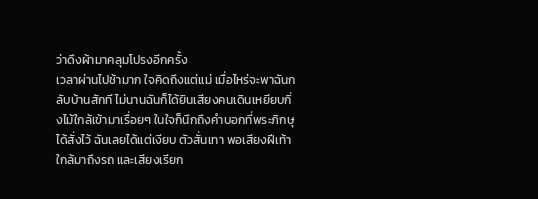ว่าดึงผ้ามาคลุมโปรงอีกครั้ง
เวลาผ่านไปช้ามาก ใจคิดถึงแต่แม่ เมื่อไหร่จะพาฉันกลับบ้านสักที ไม่นานฉันก็ได้ยินเสียงคนเดินเหยียบกิ่งไม้ใกล้เข้ามาเรื่อยๆ ในใจก็นึกถึงคำบอกที่พระภิกษุได้สั่งไว้ ฉันเลยได้แต่เงียบ ตัวสั่นเทา พอเสียงฝีเท้าใกล้มาถึงรถ และเสียงเรียก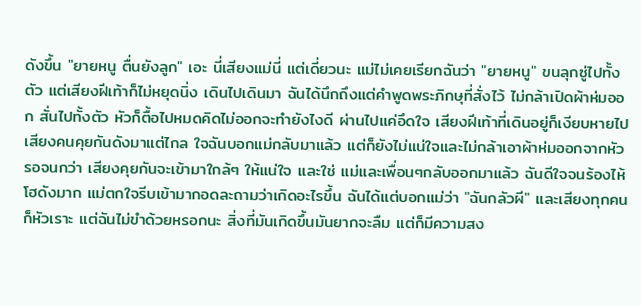ดังขึ้น "ยายหนู ตื่นยังลูก" เอะ นี่เสียงแม่นี่ แต่เดี่ยวนะ แม่ไม่เคยเรียกฉันว่า "ยายหนู" ขนลุกซู่ไปทั้งตัว แต่เสียงฝีเท้าก็ไม่หยุดนิ่ง เดินไปเดินมา ฉันได้นึกถึงแต่คำพูดพระภิกษุที่สั่งไว้ ไม่กล้าเปิดผ้าห่มออก สั่นไปทั้งตัว หัวก็ตื้อไปหมดคิดไม่ออกจะทำยังไงดี ผ่านไปแค่อึดใจ เสียงฝีเท้าที่เดินอยู่ก็เงียบหายไป
เสียงคนคุยกันดังมาแต่ไกล ใจฉันบอกแม่กลับมาแล้ว แต่ก็ยังไม่แน่ใจและไม่กล้าเอาผ้าห่มออกจากหัว รอจนกว่า เสียงคุยกันจะเข้ามาใกล้ๆ ให้แน่ใจ และใช่ แม่และเพื่อนๆกลับออกมาแล้ว ฉันดีใจจนร้องไห้โฮดังมาก แม่ตกใจรีบเข้ามากอดละถามว่าเกิดอะไรขึ้น ฉันได้แต่บอกแม่ว่า "ฉันกลัวผี" และเสียงทุกคนก็หัวเราะ แต่ฉันไม่ขำด้วยหรอกนะ สิ่งที่มันเกิดขึ้นมันยากจะลืม แต่ก็มีความสง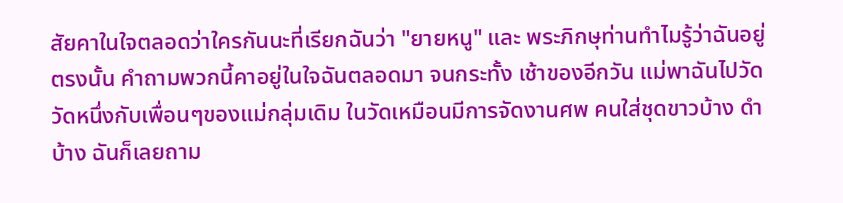สัยคาในใจตลอดว่าใครกันนะที่เรียกฉันว่า "ยายหนู" และ พระภิกษุท่านทำไมรู้ว่าฉันอยู่ตรงนั้น คำถามพวกนี้คาอยู่ในใจฉันตลอดมา จนกระทั้ง เช้าของอีกวัน แม่พาฉันไปวัด วัดหนึ่งกับเพื่อนๆของแม่กลุ่มเดิม ในวัดเหมือนมีการจัดงานศพ คนใส่ชุดขาวบ้าง ดำบ้าง ฉันก็เลยถาม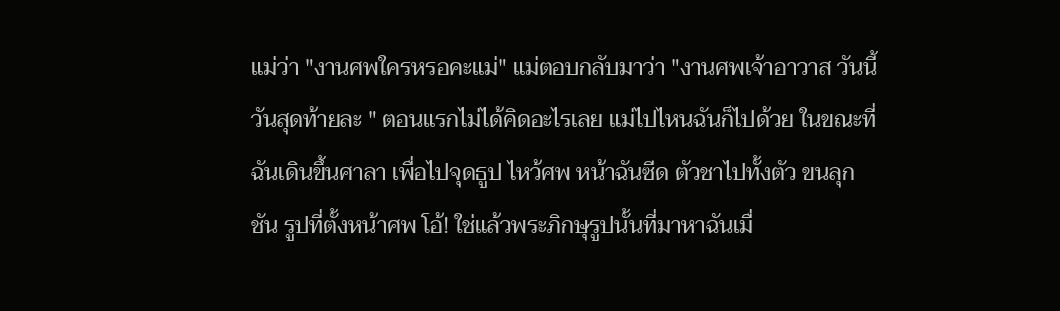แม่ว่า "งานศพใครหรอคะแม่" แม่ตอบกลับมาว่า "งานศพเจ้าอาวาส วันนี้วันสุดท้ายละ " ตอนแรกไม่ได้คิดอะไรเลย แม่ไปไหนฉันก็ไปด้วย ในขณะที่ฉันเดินขึ้นศาลา เพื่อไปจุดธูป ไหว้ศพ หน้าฉันซีด ตัวชาไปทั้งตัว ขนลุกชัน รูปที่ตั้งหน้าศพ โอ้! ใช่แล้วพระภิกษุรูปนั้นที่มาหาฉันเมื่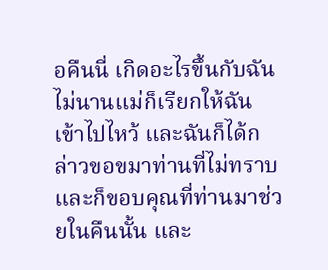อคืนนี่ เกิดอะไรขึ้นกับฉัน
ไม่นานแม่ก็เรียกให้ฉันเข้าไปไหว้ และฉันก็ได้กล่าวขอขมาท่านที่ไม่ทราบ และก็ขอบคุณที่ท่านมาช่วยในคืนนั้น และ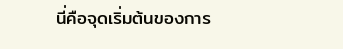นี่คือจุดเริ่มต้นของการ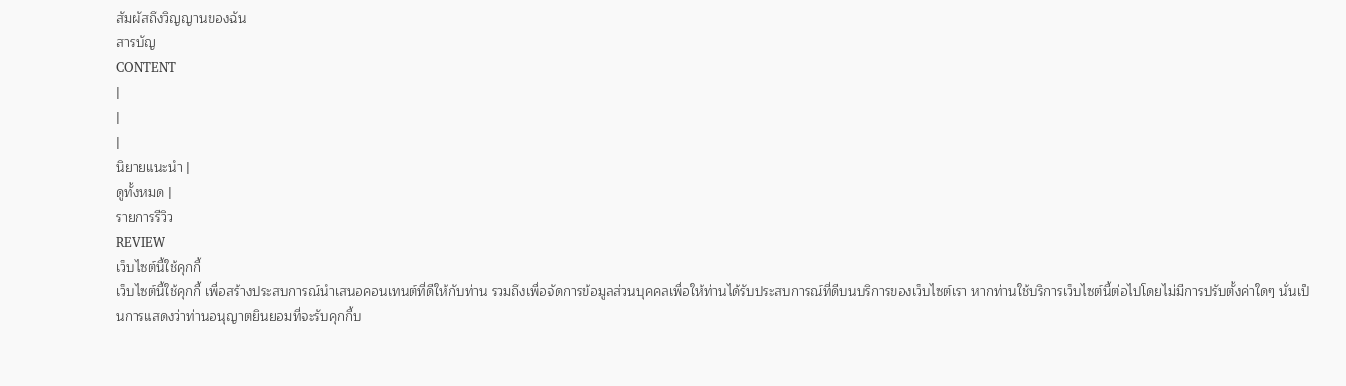สัมผัสถึงวิญญานของฉัน
สารบัญ
CONTENT
|
|
|
นิยายแนะนำ |
ดูทั้งหมด |
รายการรีวิว
REVIEW
เว็บไซต์นี้ใช้คุกกี้
เว็บไซต์นี้ใช้คุกกี้ เพื่อสร้างประสบการณ์นำเสนอคอนเทนต์ที่ดีให้กับท่าน รวมถึงเพื่อจัดการข้อมูลส่วนบุคคลเพื่อให้ท่านได้รับประสบการณ์ที่ดีบนบริการของเว็บไซต์เรา หากท่านใช้บริการเว็บไซต์นี้ต่อไปโดยไม่มีการปรับตั้งค่าใดๆ นั่นเป็นการแสดงว่าท่านอนุญาตยินยอมที่จะรับคุกกี้บ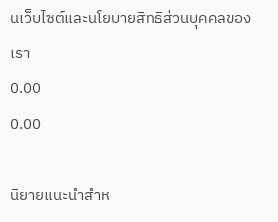นเว็บไซต์และนโยบายสิทธิส่วนบุคคลของเรา
0.00
0.00

นิยายแนะนำสำห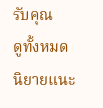รับคุณ
ดูทั้งหมด
นิยายแนะ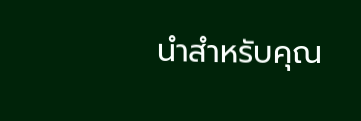นำสำหรับคุณ